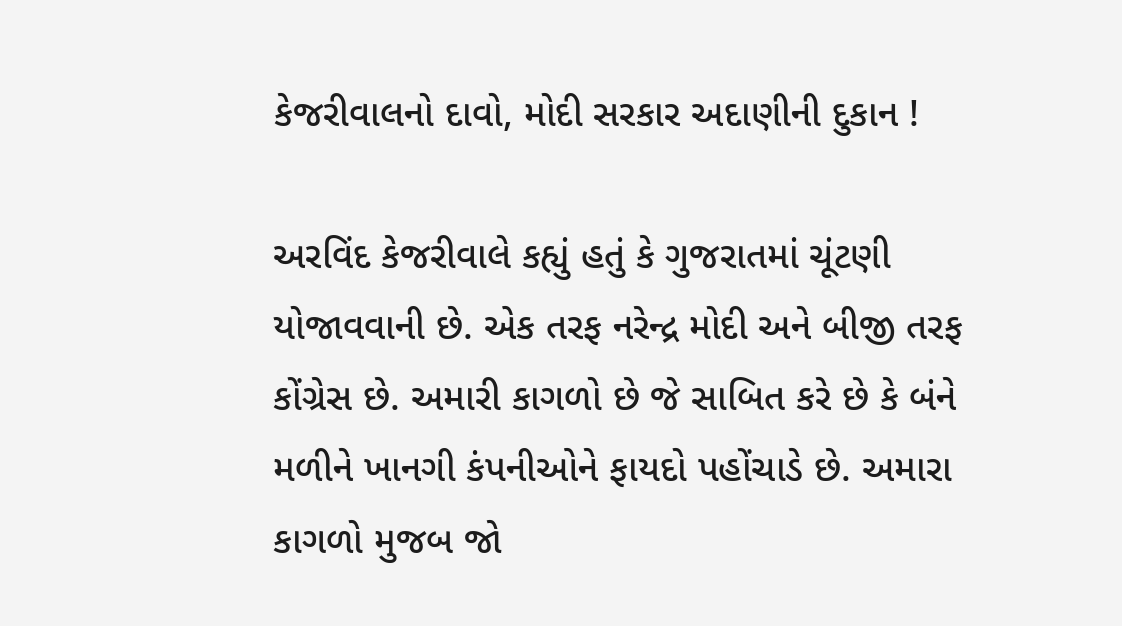કેજરીવાલનો દાવો, મોદી સરકાર અદાણીની દુકાન !

અરવિંદ કેજરીવાલે કહ્યું હતું કે ગુજરાતમાં ચૂંટણી યોજાવવાની છે. એક તરફ નરેન્દ્ર મોદી અને બીજી તરફ કોંગ્રેસ છે. અમારી કાગળો છે જે સાબિત કરે છે કે બંને મળીને ખાનગી કંપનીઓને ફાયદો પહોંચાડે છે. અમારા કાગળો મુજબ જો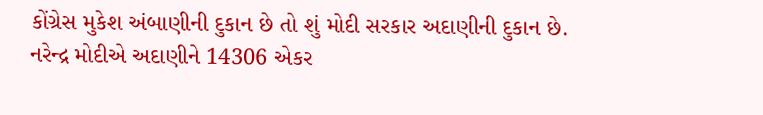કોંગ્રેસ મુકેશ અંબાણીની દુકાન છે તો શું મોદી સરકાર અદાણીની દુકાન છે.
નરેન્દ્ર મોદીએ અદાણીને 14306 એકર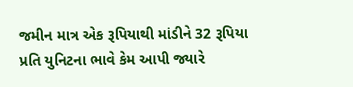જમીન માત્ર એક રૂપિયાથી માંડીને 32 રૂપિયા પ્રતિ યુનિટના ભાવે કેમ આપી જ્યારે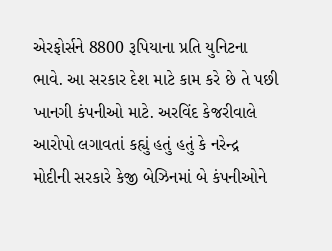એરફોર્સને 8800 રૂપિયાના પ્રતિ યુનિટના ભાવે. આ સરકાર દેશ માટે કામ કરે છે તે પછી ખાનગી કંપનીઓ માટે. અરવિંદ કેજરીવાલે આરોપો લગાવતાં કહ્યું હતું હતું કે નરેન્દ્ર મોદીની સરકારે કેજી બેઝિનમાં બે કંપનીઓને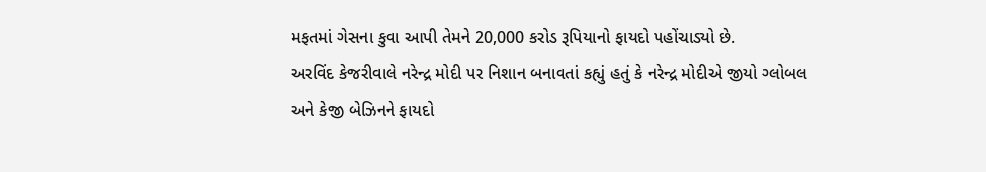મફતમાં ગેસના કુવા આપી તેમને 20,000 કરોડ રૂપિયાનો ફાયદો પહોંચાડ્યો છે.
અરવિંદ કેજરીવાલે નરેન્દ્ર મોદી પર નિશાન બનાવતાં કહ્યું હતું કે નરેન્દ્ર મોદીએ જીયો ગ્લોબલ અને કેજી બેઝિનને ફાયદો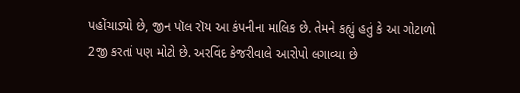પહોંચાડ્યો છે, જીન પૉલ રૉય આ કંપનીના માલિક છે. તેમને કહ્યું હતું કે આ ગોટાળો 2જી કરતાં પણ મોટો છે. અરવિંદ કેજરીવાલે આરોપો લગાવ્યા છે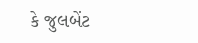કે જુલબેંટ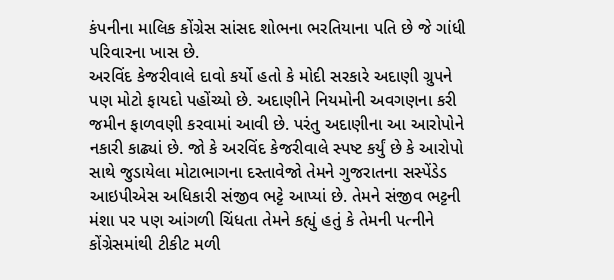કંપનીના માલિક કોંગ્રેસ સાંસદ શોભના ભરતિયાના પતિ છે જે ગાંધી પરિવારના ખાસ છે.
અરવિંદ કેજરીવાલે દાવો કર્યો હતો કે મોદી સરકારે અદાણી ગ્રુપને પણ મોટો ફાયદો પહોંચ્યો છે. અદાણીને નિયમોની અવગણના કરી જમીન ફાળવણી કરવામાં આવી છે. પરંતુ અદાણીના આ આરોપોને નકારી કાઢ્યાં છે. જો કે અરવિંદ કેજરીવાલે સ્પષ્ટ કર્યું છે કે આરોપો સાથે જુડાયેલા મોટાભાગના દસ્તાવેજો તેમને ગુજરાતના સસ્પેંડેડ આઇપીએસ અધિકારી સંજીવ ભટ્ટે આપ્યાં છે. તેમને સંજીવ ભટ્ટની મંશા પર પણ આંગળી ચિંધતા તેમને કહ્યું હતું કે તેમની પત્નીને કોંગ્રેસમાંથી ટીકીટ મળી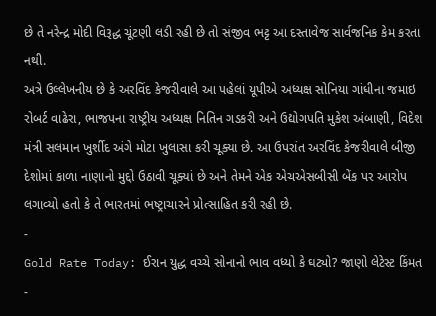છે તે નરેન્દ્ર મોદી વિરૂદ્ધ ચૂંટણી લડી રહી છે તો સંજીવ ભટ્ટ આ દસ્તાવેજ સાર્વજનિક કેમ કરતા નથી.
અત્રે ઉલ્લેખનીય છે કે અરવિંદ કેજરીવાલે આ પહેલાં યૂપીએ અધ્યક્ષ સોનિયા ગાંધીના જમાઇ રોબર્ટ વાઢેરા, ભાજપના રાષ્ટ્રીય અધ્યક્ષ નિતિન ગડકરી અને ઉદ્યોગપતિ મુકેશ અંબાણી, વિદેશ મંત્રી સલમાન ખુર્શીદ અંગે મોટા ખુલાસા કરી ચૂક્યા છે. આ ઉપરાંત અરવિંદ કેજરીવાલે બીજી દેશોમાં કાળા નાણાનો મુદ્દો ઉઠાવી ચૂક્યાં છે અને તેમને એક એચએસબીસી બેંક પર આરોપ લગાવ્યો હતો કે તે ભારતમાં ભષ્ટ્રાચારને પ્રોત્સાહિત કરી રહી છે.
-
Gold Rate Today: ઈરાન યુદ્ધ વચ્ચે સોનાનો ભાવ વધ્યો કે ઘટ્યો? જાણો લેટેસ્ટ કિંમત -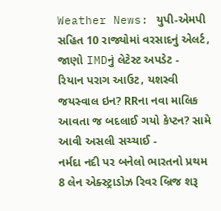Weather News: યુપી-એમપી સહિત 10 રાજ્યોમાં વરસાદનું એલર્ટ, જાણો IMDનું લેટેસ્ટ અપડેટ -
રિયાન પરાગ આઉટ, યશસ્વી જયસ્વાલ ઇન? RRના નવા માલિક આવતા જ બદલાઈ ગયો કેપ્ટન? સામે આવી અસલી સચ્ચાઈ -
નર્મદા નદી પર બનેલો ભારતનો પ્રથમ 8 લેન એક્સ્ટ્રાડોઝ રિવર બ્રિજ શરૂ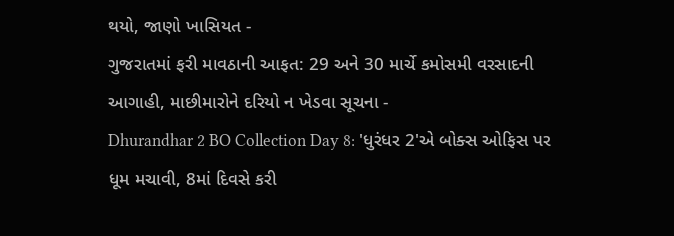થયો, જાણો ખાસિયત -
ગુજરાતમાં ફરી માવઠાની આફત: 29 અને 30 માર્ચે કમોસમી વરસાદની આગાહી, માછીમારોને દરિયો ન ખેડવા સૂચના -
Dhurandhar 2 BO Collection Day 8: 'ધુરંધર 2'એ બોક્સ ઓફિસ પર ધૂમ મચાવી, 8માં દિવસે કરી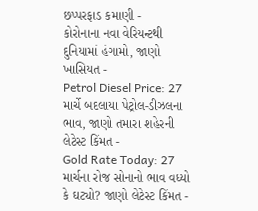છપ્પરફાડ કમાણી -
કોરોનાના નવા વેરિયન્ટથી દુનિયામાં હંગામો, જાણો ખાસિયત -
Petrol Diesel Price: 27 માર્ચે બદલાયા પેટ્રોલ-ડીઝલના ભાવ, જાણો તમારા શહેરની લેટેસ્ટ કિંમત -
Gold Rate Today: 27 માર્ચના રોજ સોનાનો ભાવ વધ્યો કે ઘટ્યો? જાણો લેટેસ્ટ કિંમત -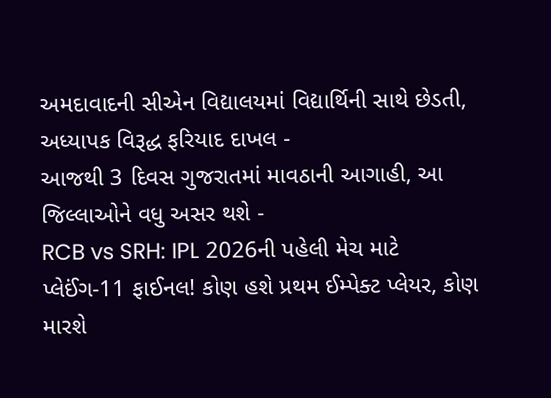અમદાવાદની સીએન વિદ્યાલયમાં વિદ્યાર્થિની સાથે છેડતી, અધ્યાપક વિરૂદ્ધ ફરિયાદ દાખલ -
આજથી 3 દિવસ ગુજરાતમાં માવઠાની આગાહી, આ જિલ્લાઓને વધુ અસર થશે -
RCB vs SRH: IPL 2026ની પહેલી મેચ માટે પ્લેઈંગ-11 ફાઈનલ! કોણ હશે પ્રથમ ઈમ્પેક્ટ પ્લેયર, કોણ મારશે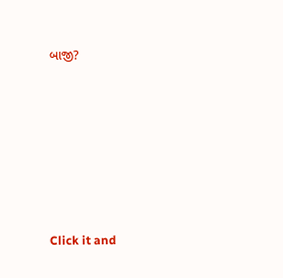બાજી?









Click it and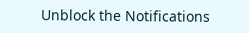Unblock the Notifications